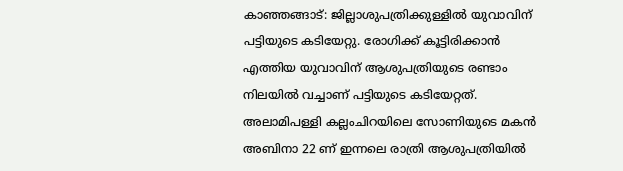കാഞ്ഞങ്ങാട്: ജില്ലാശുപത്രിക്കുള്ളിൽ യുവാവിന് പട്ടിയുടെ കടിയേറ്റു. രോഗിക്ക് കൂട്ടിരിക്കാൻ എത്തിയ യുവാവിന് ആശുപത്രിയുടെ രണ്ടാം നിലയിൽ വച്ചാണ് പട്ടിയുടെ കടിയേറ്റത്. അലാമിപള്ളി കല്ലംചിറയിലെ സോണിയുടെ മകൻ അബിനാ 22 ണ് ഇന്നലെ രാത്രി ആശുപത്രിയിൽ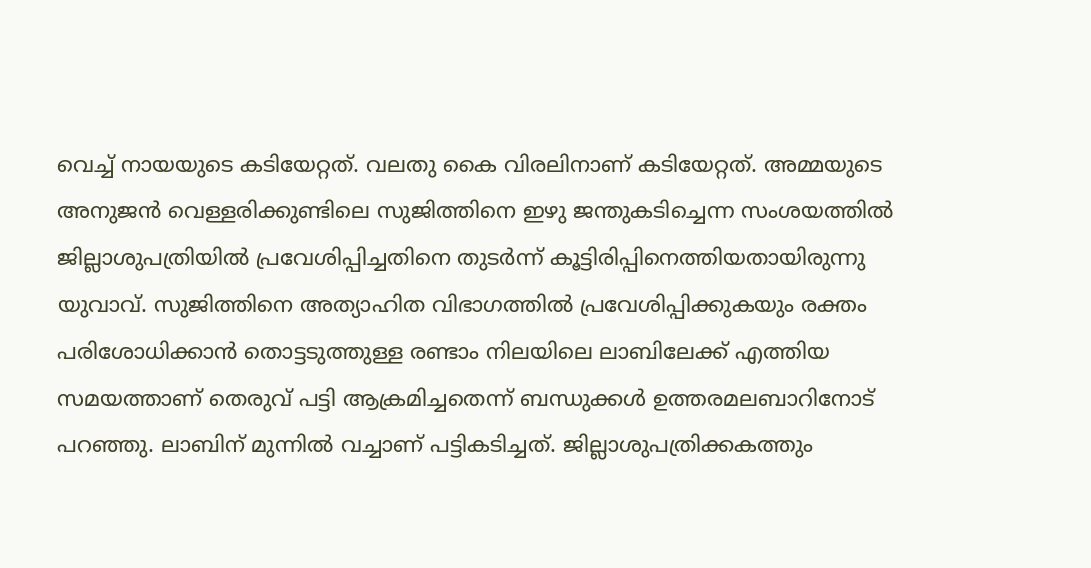വെച്ച് നായയുടെ കടിയേറ്റത്. വലതു കൈ വിരലിനാണ് കടിയേറ്റത്. അമ്മയുടെ അനുജൻ വെള്ളരിക്കുണ്ടിലെ സുജിത്തിനെ ഇഴു ജന്തുകടിച്ചെന്ന സംശയത്തിൽ ജില്ലാശുപത്രിയിൽ പ്രവേശിപ്പിച്ചതിനെ തുടർന്ന് കൂട്ടിരിപ്പിനെത്തിയതായിരുന്നു യുവാവ്. സുജിത്തിനെ അത്യാഹിത വിഭാഗത്തിൽ പ്രവേശിപ്പിക്കുകയും രക്തം പരിശോധിക്കാൻ തൊട്ടടുത്തുള്ള രണ്ടാം നിലയിലെ ലാബിലേക്ക് എത്തിയ സമയത്താണ് തെരുവ് പട്ടി ആക്രമിച്ചതെന്ന് ബന്ധുക്കൾ ഉത്തരമലബാറിനോട് പറഞ്ഞു. ലാബിന് മുന്നിൽ വച്ചാണ് പട്ടികടിച്ചത്. ജില്ലാശുപത്രിക്കകത്തും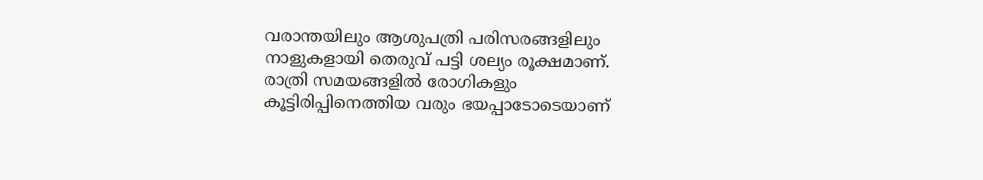വരാന്തയിലും ആശുപത്രി പരിസരങ്ങളിലും നാളുകളായി തെരുവ് പട്ടി ശല്യം രൂക്ഷമാണ്. രാത്രി സമയങ്ങളിൽ രോഗികളും കൂട്ടിരിപ്പിനെത്തിയ വരും ഭയപ്പാടോടെയാണ്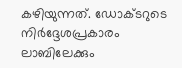കഴിയുന്നത്. ഡോക്ടറുടെ നിർദ്ദേശപ്രകാരം ലാബിലേക്കും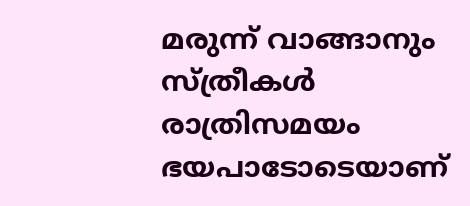മരുന്ന് വാങ്ങാനും സ്ത്രീകൾ രാത്രിസമയം ഭയപാടോടെയാണ്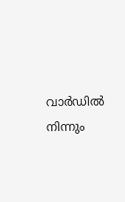വാർഡിൽ നിന്നും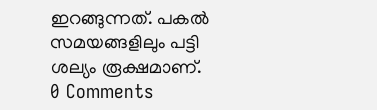ഇറങ്ങുന്നത്. പകൽ സമയങ്ങളിലും പട്ടി ശല്യം രൂക്ഷമാണ്.
0 Comments